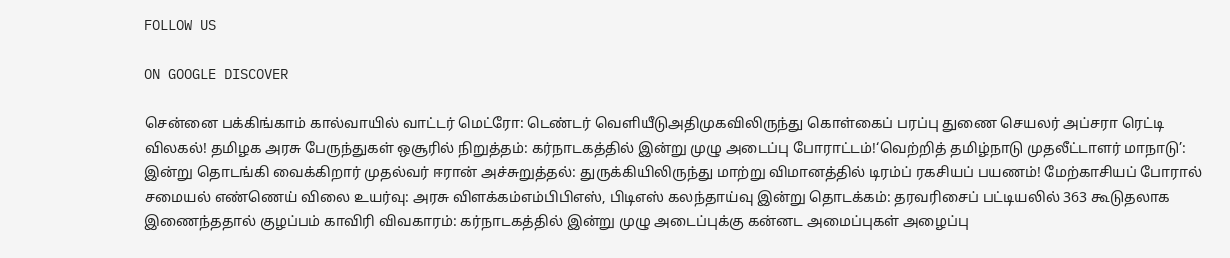FOLLOW US

ON GOOGLE DISCOVER

சென்னை பக்கிங்காம் கால்வாயில் வாட்டர் மெட்ரோ: டெண்டர் வெளியீடுஅதிமுகவிலிருந்து கொள்கைப் பரப்பு துணை செயலர் அப்சரா ரெட்டி விலகல்! தமிழக அரசு பேருந்துகள் ஒசூரில் நிறுத்தம்: கர்நாடகத்தில் இன்று முழு அடைப்பு போராட்டம்!‘வெற்றித் தமிழ்நாடு முதலீட்டாளர் மாநாடு’: இன்று தொடங்கி வைக்கிறார் முதல்வர் ஈரான் அச்சுறுத்தல்: துருக்கியிலிருந்து மாற்று விமானத்தில் டிரம்ப் ரகசியப் பயணம்! மேற்காசியப் போரால் சமையல் எண்ணெய் விலை உயர்வு: அரசு விளக்கம்எம்பிபிஎஸ், பிடிஎஸ் கலந்தாய்வு இன்று தொடக்கம்: தரவரிசைப் பட்டியலில் 363 கூடுதலாக இணைந்ததால் குழப்பம் காவிரி விவகாரம்: கர்நாடகத்தில் இன்று முழு அடைப்புக்கு கன்னட அமைப்புகள் அழைப்பு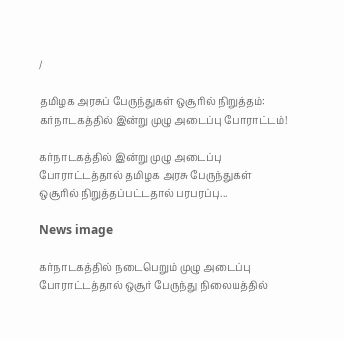/

தமிழக அரசுப் பேருந்துகள் ஒசூரில் நிறுத்தம்: கர்நாடகத்தில் இன்று முழு அடைப்பு போராட்டம்!

கர்நாடகத்தில் இன்று முழு அடைப்பு போராட்டத்தால் தமிழக அரசு பேருந்துகள் ஒசூரில் நிறுத்தப்பட்டதால் பரபரப்பு...

News image

கர்நாடகத்தில் நடைபெறும் முழு அடைப்பு போராட்டத்தால் ஒசூர் பேருந்து நிலையத்தில்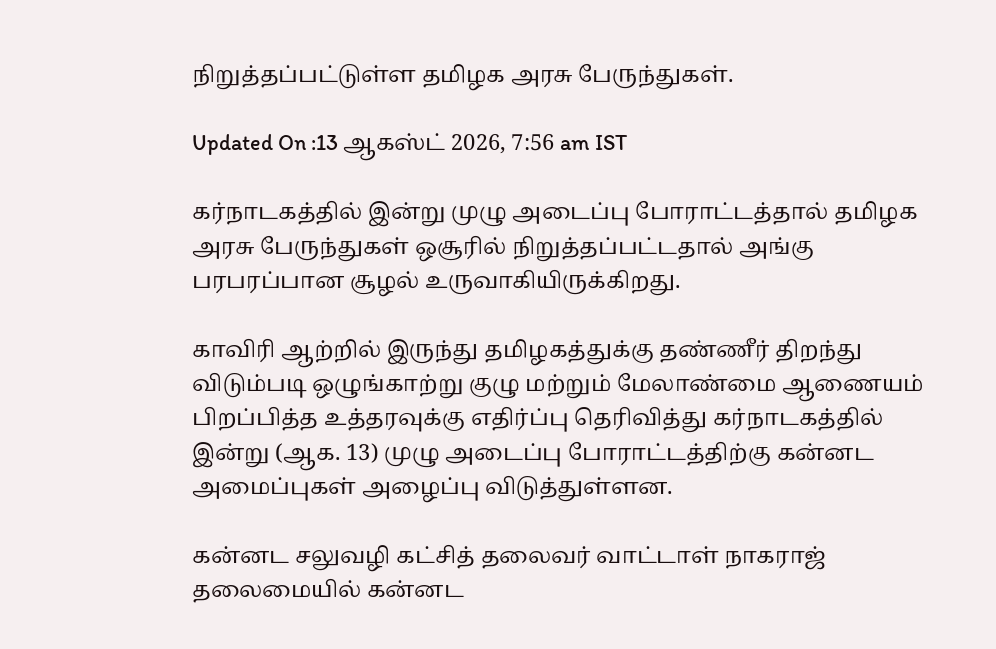நிறுத்தப்பட்டுள்ள தமிழக அரசு பேருந்துகள்.

Updated On :13 ஆகஸ்ட் 2026, 7:56 am IST

கர்நாடகத்தில் இன்று முழு அடைப்பு போராட்டத்தால் தமிழக அரசு பேருந்துகள் ஒசூரில் நிறுத்தப்பட்டதால் அங்கு பரபரப்பான சூழல் உருவாகியிருக்கிறது.

காவிரி ஆற்றில் இருந்து தமிழகத்துக்கு தண்ணீர் திறந்து விடும்படி ஒழுங்காற்று குழு மற்றும் மேலாண்மை ஆணையம் பிறப்பித்த உத்தரவுக்கு எதிர்ப்பு தெரிவித்து கர்நாடகத்தில் இன்று (ஆக. 13) முழு அடைப்பு போராட்டத்திற்கு கன்னட அமைப்புகள் அழைப்பு விடுத்துள்ளன.

கன்னட சலுவழி கட்சித் தலைவர் வாட்டாள் நாகராஜ் தலைமையில் கன்னட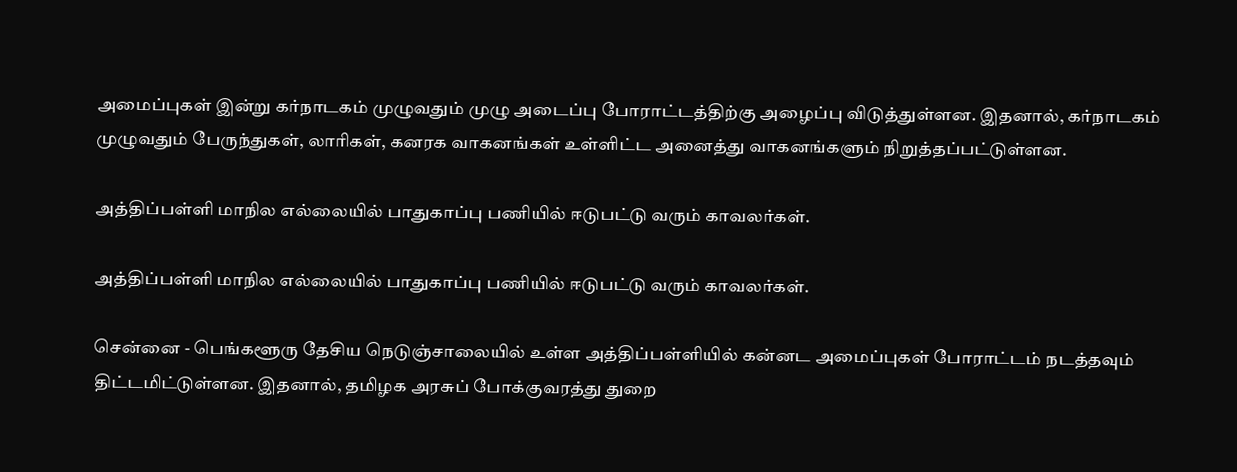அமைப்புகள் இன்று கர்நாடகம் முழுவதும் முழு அடைப்பு போராட்டத்திற்கு அழைப்பு விடுத்துள்ளன. இதனால், கர்நாடகம் முழுவதும் பேருந்துகள், லாரிகள், கனரக வாகனங்கள் உள்ளிட்ட அனைத்து வாகனங்களும் நிறுத்தப்பட்டுள்ளன.

அத்திப்பள்ளி மாநில எல்லையில் பாதுகாப்பு பணியில் ஈடுபட்டு வரும் காவலர்கள்.

அத்திப்பள்ளி மாநில எல்லையில் பாதுகாப்பு பணியில் ஈடுபட்டு வரும் காவலர்கள்.

சென்னை - பெங்களூரு தேசிய நெடுஞ்சாலையில் உள்ள அத்திப்பள்ளியில் கன்னட அமைப்புகள் போராட்டம் நடத்தவும் திட்டமிட்டுள்ளன. இதனால், தமிழக அரசுப் போக்குவரத்து துறை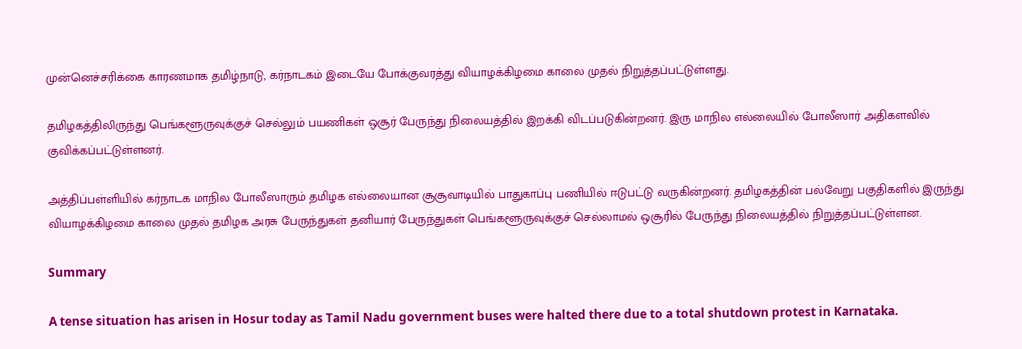முன்னெச்சரிக்கை காரணமாக தமிழ்நாடு, கர்நாடகம் இடையே போக்குவரத்து வியாழக்கிழமை காலை முதல் நிறுத்தப்பட்டுள்ளது.

தமிழகத்திலிருந்து பெங்களூருவுக்குச் செல்லும் பயணிகள் ஒசூர் பேருந்து நிலையத்தில் இறக்கி விடப்படுகின்றனர். இரு மாநில எல்லையில் போலீஸார் அதிகளவில் குவிக்கப்பட்டுள்ளனர்.

அத்திப்பள்ளியில் கர்நாடக மாநில போலீஸாரும் தமிழக எல்லையான சூசூவாடியில் பாதுகாப்பு பணியில் ஈடுபட்டு வருகின்றனர். தமிழகத்தின் பல்வேறு பகுதிகளில் இருந்து வியாழக்கிழமை காலை முதல் தமிழக அரசு பேருந்துகள் தனியார் பேருந்துகள் பெங்களூருவுக்குச் செல்லாமல் ஒசூரில் பேருந்து நிலையத்தில் நிறுத்தப்பட்டுள்ளன.

Summary

A tense situation has arisen in Hosur today as Tamil Nadu government buses were halted there due to a total shutdown protest in Karnataka.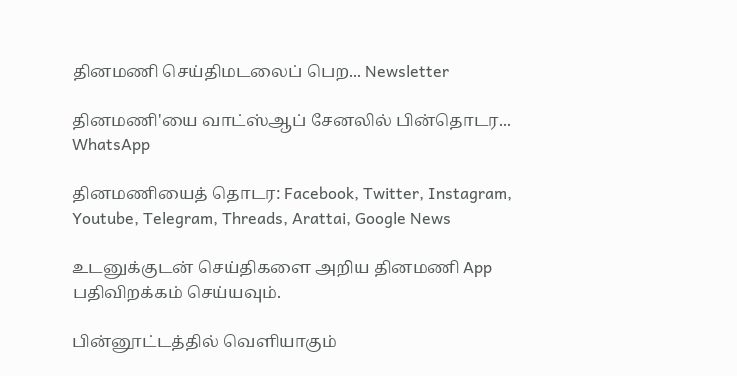தினமணி செய்திமடலைப் பெற... Newsletter

தினமணி'யை வாட்ஸ்ஆப் சேனலில் பின்தொடர... WhatsApp

தினமணியைத் தொடர: Facebook, Twitter, Instagram, Youtube, Telegram, Threads, Arattai, Google News

உடனுக்குடன் செய்திகளை அறிய தினமணி App பதிவிறக்கம் செய்யவும்.

பின்னூட்டத்தில் வெளியாகும்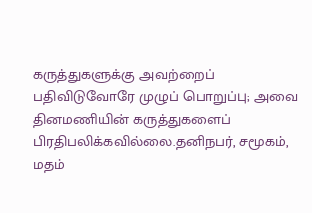கருத்துகளுக்கு அவற்றைப் பதிவிடுவோரே முழுப் பொறுப்பு; அவை தினமணியின் கருத்துகளைப் பிரதிபலிக்கவில்லை.தனிநபர், சமூகம், மதம்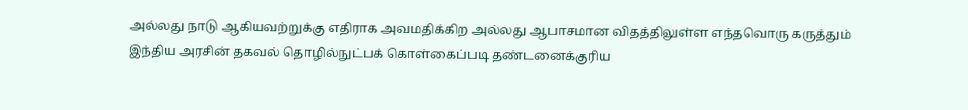அல்லது நாடு ஆகியவற்றுக்கு எதிராக அவமதிக்கிற அல்லது ஆபாசமான விதத்திலுள்ள எந்தவொரு கருத்தும் இந்திய அரசின் தகவல் தொழில்நுட்பக் கொள்கைப்படி தண்டனைக்குரிய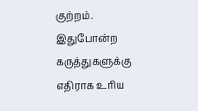குற்றம். இதுபோன்ற கருத்துகளுக்கு எதிராக உரிய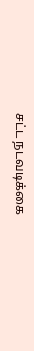சட்ட நடவடிக்கை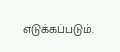எடுக்கப்படும்.